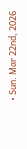• Sun. Mar 22nd, 2026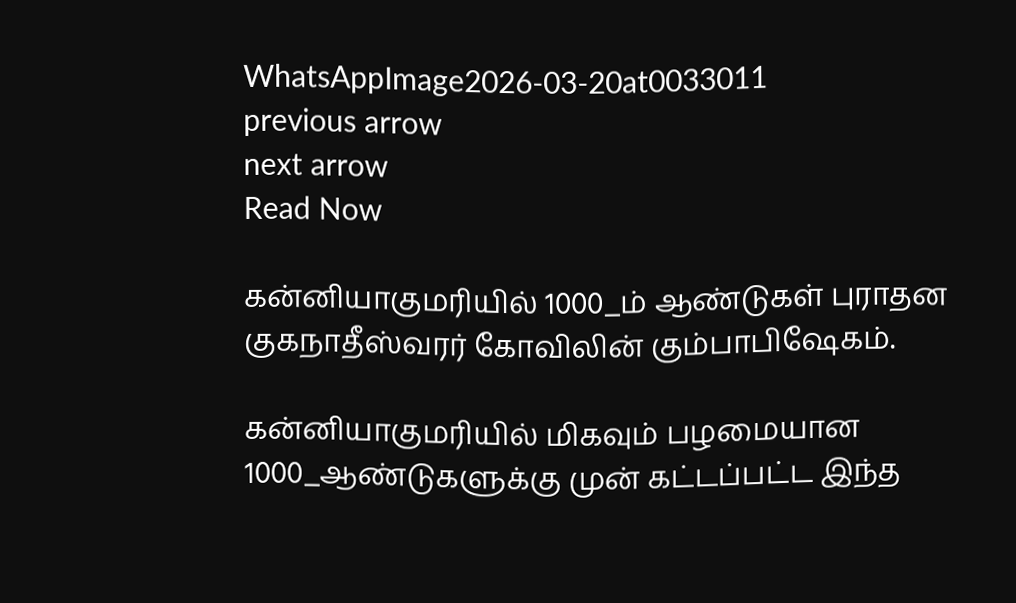WhatsAppImage2026-03-20at0033011
previous arrow
next arrow
Read Now

கன்னியாகுமரியில் 1000_ம் ஆண்டுகள் புராதன குகநாதீஸ்வரர் கோவிலின் கும்பாபிஷேகம்.

கன்னியாகுமரியில் மிகவும் பழமையான 1000_ஆண்டுகளுக்கு முன் கட்டப்பட்ட இந்த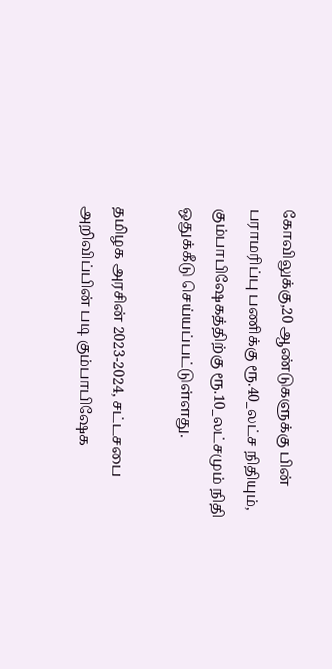கோவிலுக்கு,20 ஆண்டுகளுக்கு பின் பராமரிப்பு பணிக்கு ரூ.40_லட்ச நிதியும், கும்பாபிஷேகத்திற்கு ரூ.10_லட்சமும் நிதி ஒதுக்கீடு செய்யப்பட்டுள்ளது.

தமிழக அரசின் 2023-2024, சட்டசபை அறிவிப்பின் படி கும்பாபிஷேக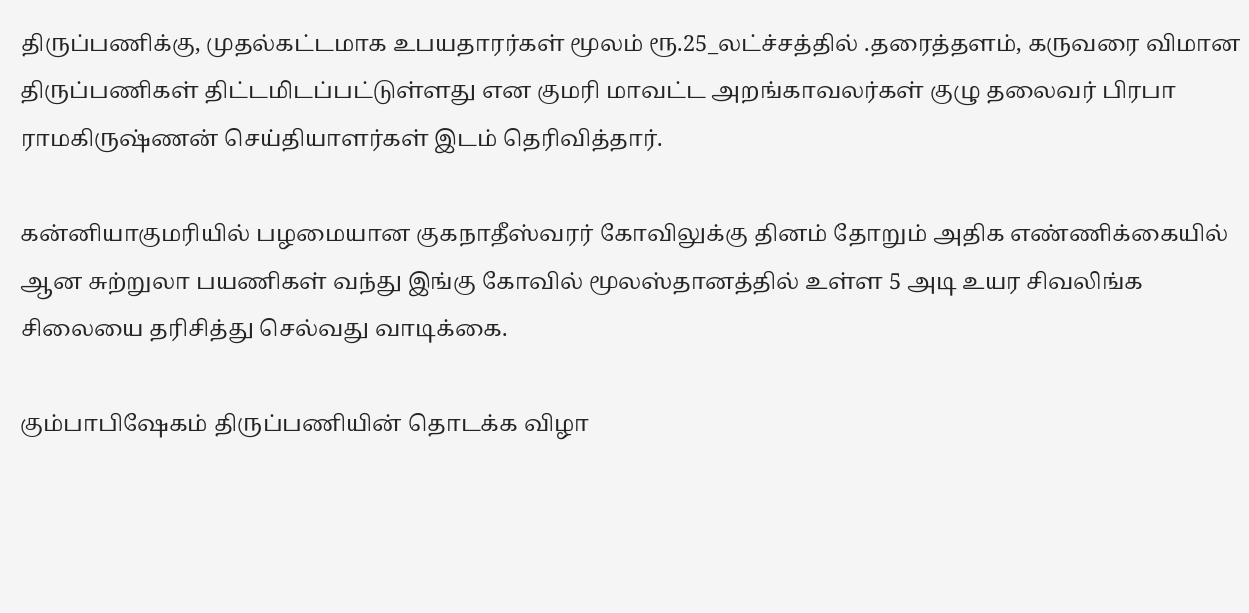திருப்பணிக்கு, முதல்கட்டமாக உபயதாரர்கள் மூலம் ரூ.25_லட்ச்சத்தில் .தரைத்தளம், கருவரை விமான திருப்பணிகள் திட்டமிடப்பட்டுள்ளது என குமரி மாவட்ட அறங்காவலர்கள் குழு தலைவர் பிரபா ராமகிருஷ்ணன் செய்தியாளர்கள் இடம் தெரிவித்தார்.

கன்னியாகுமரியில் பழமையான குகநாதீஸ்வரர் கோவிலுக்கு தினம் தோறும் அதிக எண்ணிக்கையில் ஆன சுற்றுலா பயணிகள் வந்து இங்கு கோவில் மூலஸ்தானத்தில் உள்ள 5 அடி உயர சிவலிங்க சிலையை தரிசித்து செல்வது வாடிக்கை.

கும்பாபிஷேகம் திருப்பணியின் தொடக்க விழா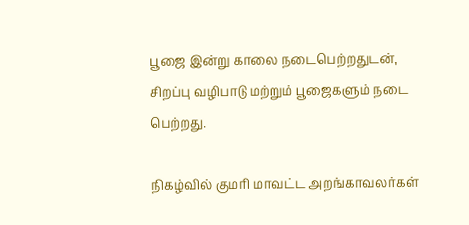பூஜை இன்று காலை நடைபெற்றதுடன், சிறப்பு வழிபாடு மற்றும் பூஜைகளும் நடை பெற்றது.

நிகழ்வில் குமரி மாவட்ட அறங்காவலர்கள்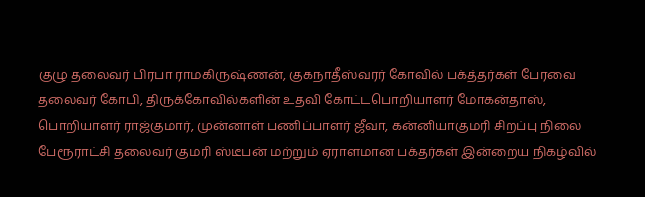குழு தலைவர் பிரபா ராமகிருஷ்ணன், குகநாதீஸ்வரர் கோவில் பக்த்தர்கள் பேரவை தலைவர் கோபி, திருக்கோவில்களின் உதவி கோட்டபொறியாளர் மோகன்தாஸ், பொறியாளர் ராஜ்குமார், முன்னாள் பணிப்பாளர் ஜீவா, கன்னியாகுமரி சிறப்பு நிலை பேரூராட்சி தலைவர் குமரி ஸ்டீபன் மற்றும் ஏராளமான பக்தர்கள் இன்றைய நிகழ்வில்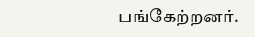பங்கேற்றனர்.